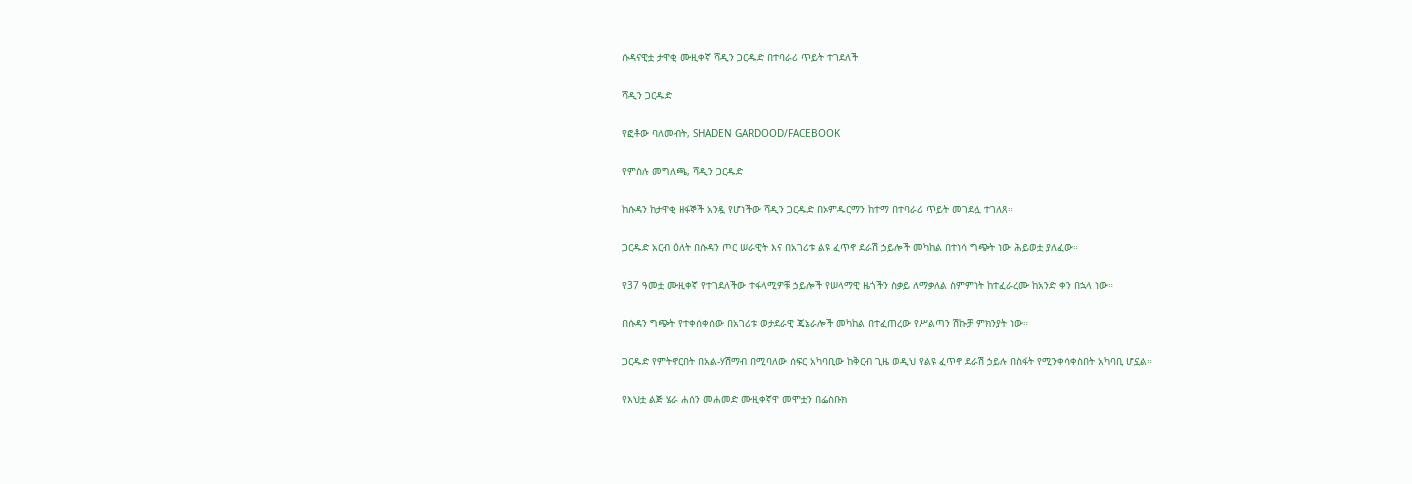ሱዳናዊቷ ታዋቂ ሙዚቀኛ ሻዲን ጋርዱድ በተባራሪ ጥይት ተገደለች

ሻዲን ጋርዱድ

የፎቶው ባለመብት, SHADEN GARDOOD/FACEBOOK

የምስሉ መግለጫ, ሻዲን ጋርዱድ

ከሱዳን ከታዋቂ ዘፋኞች አንዷ የሆነችው ሻዲን ጋርዱድ በኦምዱርማን ከተማ በተባራሪ ጥይት መገደሏ ተገለጸ።

ጋርዱድ አርብ ዕለት በሱዳን ጦር ሠራዊት እና በአገሪቱ ልዩ ፈጥኖ ደራሽ ኃይሎች መካከል በተነሳ ግጭት ነው ሕይወቷ ያለፈው።

የ37 ዓመቷ ሙዚቀኛ የተገደለችው ተፋላሚዎቹ ኃይሎች የሠላማዊ ዜጎችን ስቃይ ለማቃለል ስምምነት ከተፈራረሙ ከአንድ ቀን በኋላ ነው።

በሱዳን ግጭት የተቀሰቀሰው በአገሪቱ ወታደራዊ ጄኔራሎች መካከል በተፈጠረው የሥልጣን ሽኩቻ ምክንያት ነው።

ጋርዱድ የምትኖርበት በአል-ሃሽማብ በሚባለው ሰፍር አካባቢው ከቅርብ ጊዜ ወዲህ የልዩ ፈጥኖ ደራሽ ኃይሉ በስፋት የሚንቀሳቀስበት አካባቢ ሆኗል።

የእህቷ ልጅ ሄራ ሐሰን መሐመድ ሙዚቀኛዋ መሞቷን በፌስቡክ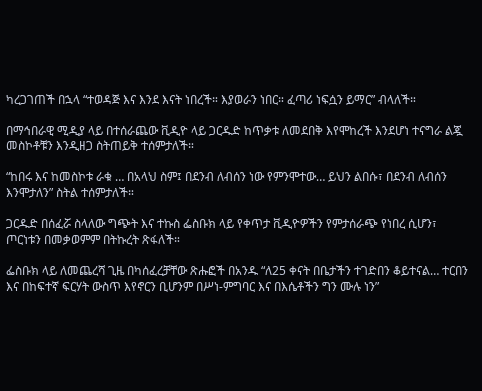ካረጋገጠች በኋላ “ተወዳጅ እና እንደ እናት ነበረች። እያወራን ነበር። ፈጣሪ ነፍሷን ይማር” ብላለች።

በማኅበራዊ ሚዲያ ላይ በተሰራጨው ቪዲዮ ላይ ጋርዱድ ከጥቃቱ ለመደበቅ እየሞከረች እንደሆነ ተናግራ ልጇ መስኮቶቹን እንዲዘጋ ስትጠይቅ ተሰምታለች።

“ከበሩ እና ከመስኮቱ ራቁ … በአላህ ስም፤ በደንብ ለብሰን ነው የምንሞተው… ይህን ልበሱ፣ በደንብ ለብሰን እንሞታለን” ስትል ተሰምታለች።

ጋርዱድ በሰፈሯ ስላለው ግጭት እና ተኩስ ፌስቡክ ላይ የቀጥታ ቪዲዮዎችን የምታሰራጭ የነበረ ሲሆን፣ ጦርነቱን በመቃወምም በትኩረት ጽፋለች።

ፌስቡክ ላይ ለመጨረሻ ጊዜ በካሰፈረቻቸው ጽሑፎች በአንዱ “ለ25 ቀናት በቤታችን ተገድበን ቆይተናል… ተርበን እና በከፍተኛ ፍርሃት ውስጥ እየኖርን ቢሆንም በሥነ-ምግባር እና በእሴቶችን ግን ሙሉ ነን”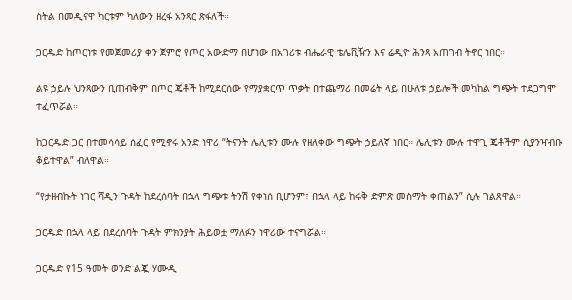ስትል በመዲናዋ ካርቱም ካለውን ዘረፋ አንጻር ጽፋለች።

ጋርዱድ ከጦርነቱ የመጀመሪያ ቀን ጀምሮ የጦር አውድማ በሆነው በአገሪቱ ብሔራዊ ቴሌቪዥን እና ሬዲዮ ሕንጻ አጠገብ ትኖር ነበር።

ልዩ ኃይሉ ህንጻውን ቢጠብቅም በጦር ጄቶች ከሚደርሰው የማያቋርጥ ጥቃት በተጨማሪ በመሬት ላይ በሁለቱ ኃይሎች መካከል ግጭት ተደጋግሞ ተፈጥሯል።

ከጋርዱድ ጋር በተመሳሳይ ሰፈር የሚኖሩ አንድ ነዋሪ “ትናንት ሌሊቱን ሙሉ የዘለቀው ግጭት ኃይለኛ ነበር። ሌሊቱን ሙሉ ተዋጊ ጄቶችም ሲያንዣብቡ ቆይተዋል” ብለዋል።

“የታዘብኩት ነገር ሻዲን ጉዳት ከደረሰባት በኋላ ግጭቱ ትንሽ የቀነሰ ቢሆንም፣ በኋላ ላይ ከሩቅ ድምጽ መስማት ቀጠልን” ሲሉ ገልጸዋል።

ጋርዱድ በኋላ ላይ በደረሰባት ጉዳት ምክንያት ሕይወቷ ማለፉን ነዋሪው ተናግሯል።

ጋርዱድ የ15 ዓመት ወንድ ልጇ ሃሙዲ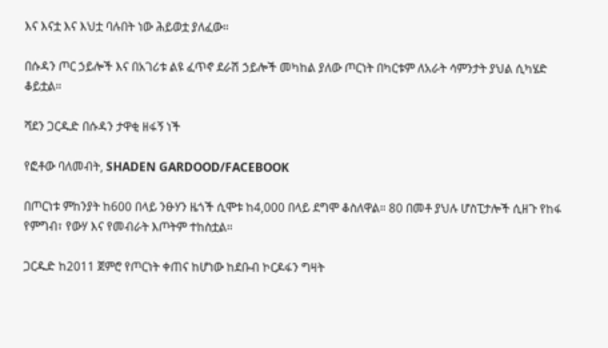እና እናቷ እና እህቷ ባሉበት ነው ሕይወቷ ያለፈው።

በሱዳን ጦር ኃይሎች እና በአገሪቱ ልዩ ፈጥኖ ደራሽ ኃይሎች መካከል ያለው ጦርነት በካርቱም ለአራት ሳምንታት ያህል ሲካሄድ ቆይቷል።

ሻደን ጋርዱድ በሱዳን ታዋቂ ዘፋኝ ነች

የፎቶው ባለመብት, SHADEN GARDOOD/FACEBOOK

በጦርነቱ ምከንያት ከ600 በላይ ንፁሃን ዜጎች ሲሞቱ ከ4,000 በላይ ደግሞ ቆስለዋል። 80 በመቶ ያህሉ ሆስፒታሎች ሲዘጉ የከፋ የምግብ፣ የውሃ እና የመብራት እጦትም ተከስቷል።

ጋርዱድ ከ2011 ጀምሮ የጦርነት ቀጠና ከሆነው ከደቡብ ኮርዶፋን ግዛት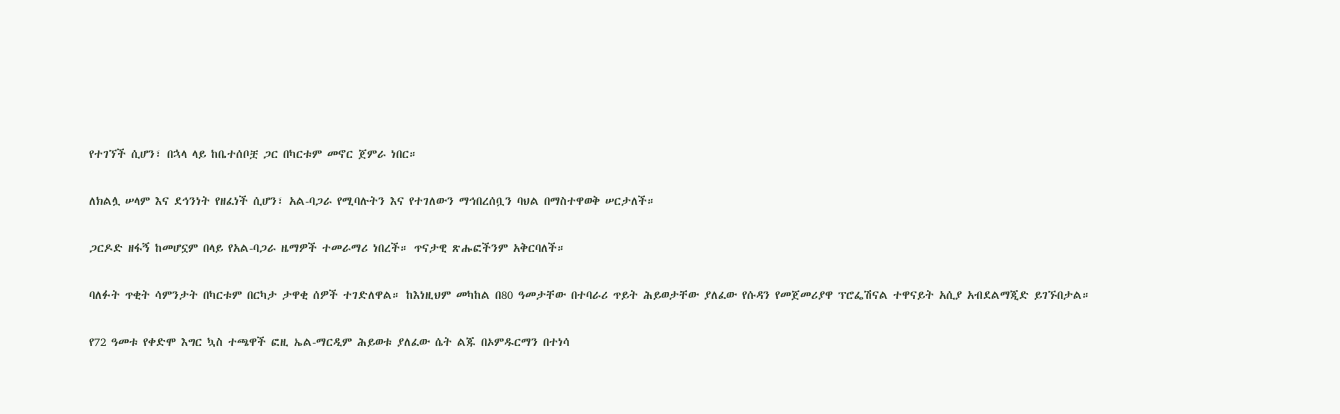የተገኘች ሲሆን፣ በኋላ ላይ ከቤተሰቦቿ ጋር በካርቱም መኖር ጀምራ ነበር።

ለክልሏ ሠላም እና ደኅንነት የዘፈነች ሲሆን፣ አል-ባጋራ የሚባሉትን እና የተገለውን ማኅበረሰቧን ባህል በማስተዋወቅ ሠርታለች።

ጋርዶድ ዘፋኝ ከመሆኗም በላይ የአል-ባጋራ ዜማዎች ተመራማሪ ነበረች። ጥናታዊ ጽሑፎችንም አቅርባለች።

ባለፉት ጥቂት ሳምንታት በካርቱም በርካታ ታዋቂ ሰዎች ተገድለዋል። ከእነዚህም መካከል በ80 ዓመታቸው በተባራሪ ጥይት ሕይወታቸው ያለፈው የሱዳን የመጀመሪያዋ ፕሮፌሽናል ተዋናይት አሲያ አብደልማጂድ ይገኙበታል።

የ72 ዓመቱ የቀድሞ እግር ኳስ ተጫዋች ፎዚ ኤል-ማርዲም ሕይወቱ ያለፈው ሴት ልጁ በኦምዱርማን በተነሳ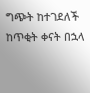ግጭት ከተገደለች ከጥቂት ቀናት በኋላ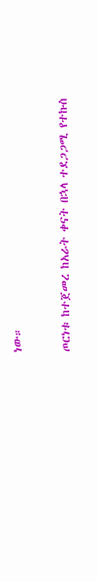ነው።

ጦርነቱ ከተጀመረ ከአራት ቀናት በኋላ ተደጋጋሚ የተኩስ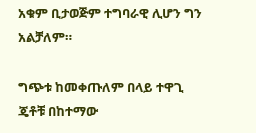አቁም ቢታወጅም ተግባራዊ ሊሆን ግን አልቻለም።

ግጭቱ ከመቀጡለም በላይ ተዋጊ ጄቶቹ በከተማው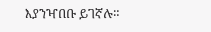እያንዣበቡ ይገኛሉ።